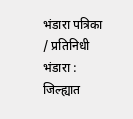भंडारा पत्रिका / प्रतिनिधी भंडारा : जिल्ह्यात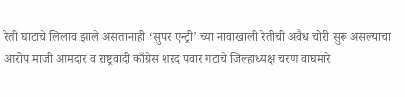रेती घाटाचे लिलाव झाले असतानाही ‘सुपर एन्ट्री’ च्या नावाखाली रेतीची अवैध चोरी सुरू असल्याचा आरोप माजी आमदार व राष्ट्रवादी काँग्रेस शरद पवार गटाचे जिल्हाध्यक्ष चरण वाघमारे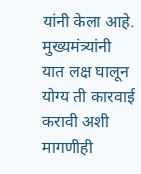यांनी केला आहे. मुख्यमंत्र्यांनी यात लक्ष घालून योग्य ती कारवाई करावी अशी मागणीही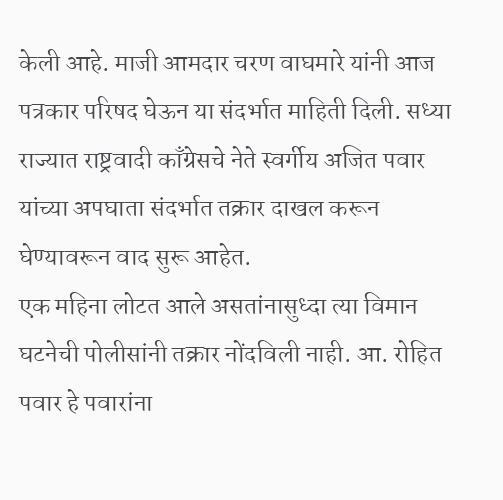केली आहे. माजी आमदार चरण वाघमारे यांनी आज पत्रकार परिषद घेऊन या संदर्भात माहिती दिली. सध्या राज्यात राष्ट्रवादी काँग्रेसचे नेते स्वर्गीय अजित पवार यांच्या अपघाता संदर्भात तक्रार दाखल करून घेण्यावरून वाद सुरू आहेत.
एक महिना लोटत आले असतांनासुध्दा त्या विमान घटनेची पोलीसांनी तक्रार नोंदविली नाही. आ. रोहित पवार हे पवारांना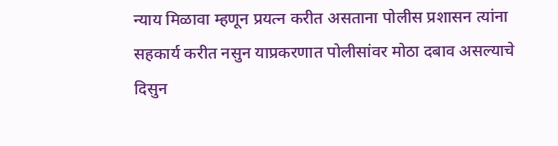न्याय मिळावा म्हणून प्रयत्न करीत असताना पोलीस प्रशासन त्यांना सहकार्य करीत नसुन याप्रकरणात पोलीसांवर मोठा दबाव असल्याचे दिसुन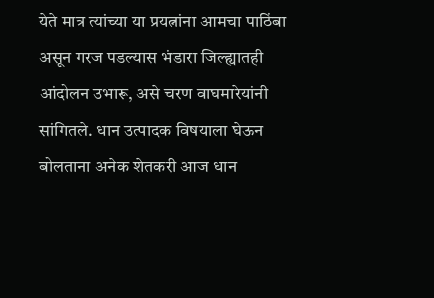येते मात्र त्यांच्या या प्रयत्नांना आमचा पाठिंबा असून गरज पडल्यास भंडारा जिल्ह्यातही आंदोलन उभारू, असे चरण वाघमारेयांनी सांगितले. धान उत्पादक विषयाला घेऊन बोलताना अनेक शेतकरी आज धान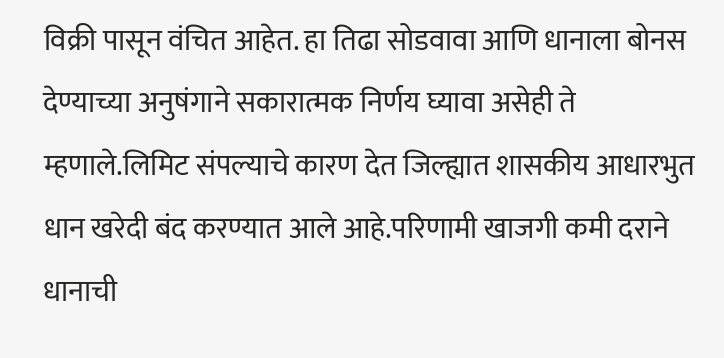विक्री पासून वंचित आहेत. हा तिढा सोडवावा आणि धानाला बोनस देण्याच्या अनुषंगाने सकारात्मक निर्णय घ्यावा असेही ते म्हणाले.लिमिट संपल्याचे कारण देत जिल्ह्यात शासकीय आधारभुत धान खरेदी बंद करण्यात आले आहे.परिणामी खाजगी कमी दराने धानाची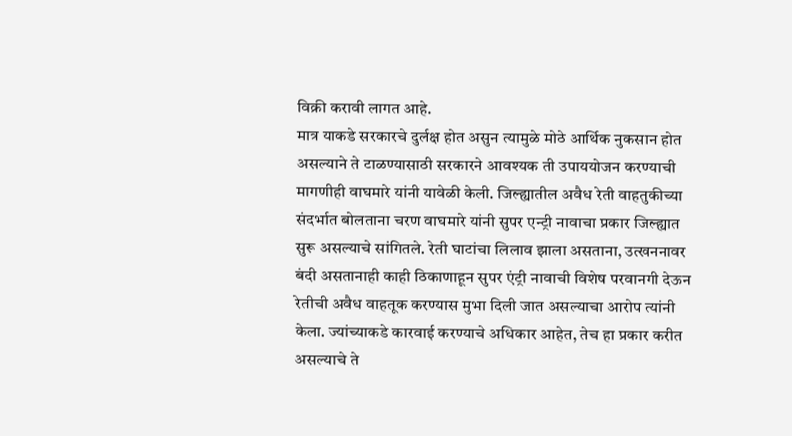विक्री करावी लागत आहे.
मात्र याकडे सरकारचे दुर्लक्ष होत असुन त्यामुळे मोठे आर्थिक नुकसान होत असल्याने ते टाळण्यासाठी सरकारने आवश्यक ती उपाययोजन करण्याची मागणीही वाघमारे यांनी यावेळी केली. जिल्ह्यातील अवैध रेती वाहतुकीच्या संदर्भात बोलताना चरण वाघमारे यांनी सुपर एन्ट्री नावाचा प्रकार जिल्ह्यात सुरू असल्याचे सांगितले. रेती घाटांचा लिलाव झाला असताना, उत्खननावर बंदी असतानाही काही ठिकाणाहून सुपर एंट्री नावाची विशेष परवानगी देऊन रेतीची अवैध वाहतूक करण्यास मुभा दिली जात असल्याचा आरोप त्यांनी केला. ज्यांच्याकडे कारवाई करण्याचे अधिकार आहेत, तेच हा प्रकार करीत असल्याचे ते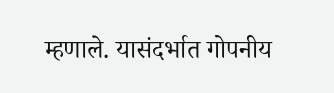म्हणाले. यासंदर्भात गोपनीय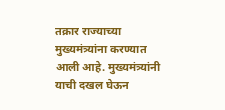तक्रार राज्याच्या मुख्यमंत्र्यांना करण्यात आली आहे. मुख्यमंत्र्यांनी याची दखल घेऊन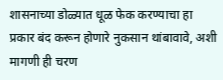शासनाच्या डोळ्यात धूळ फेक करण्याचा हा प्रकार बंद करून होणारे नुकसान थांबावावे, अशी मागणी ही चरण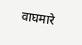वाघमारे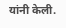यांनी केली.